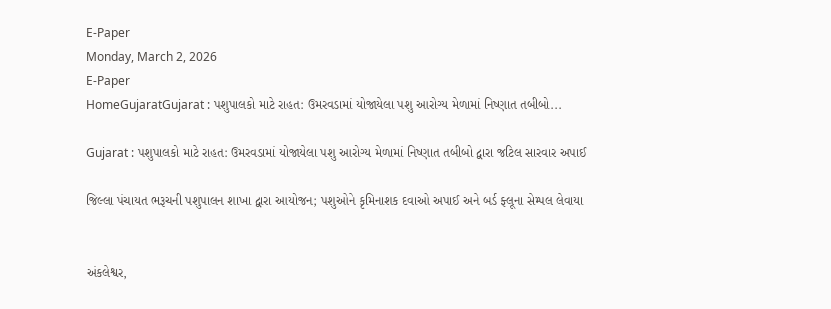E-Paper
Monday, March 2, 2026
E-Paper
HomeGujaratGujarat : પશુપાલકો માટે રાહત: ઉમરવડામાં યોજાયેલા પશુ આરોગ્ય મેળામાં નિષ્ણાત તબીબો...

Gujarat : પશુપાલકો માટે રાહત: ઉમરવડામાં યોજાયેલા પશુ આરોગ્ય મેળામાં નિષ્ણાત તબીબો દ્વારા જટિલ સારવાર અપાઈ

જિલ્લા પંચાયત ભરૂચની પશુપાલન શાખા દ્વારા આયોજન; પશુઓને કૃમિનાશક દવાઓ અપાઈ અને બર્ડ ફ્લૂના સેમ્પલ લેવાયા


અંકલેશ્વર,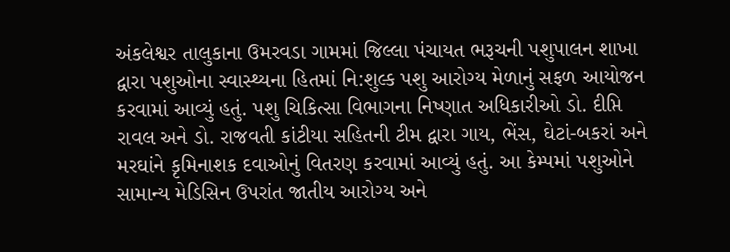અંકલેશ્વર તાલુકાના ઉમરવડા ગામમાં જિલ્લા પંચાયત ભરૂચની પશુપાલન શાખા દ્વારા પશુઓના સ્વાસ્થ્યના હિતમાં નિ:શુલ્ક પશુ આરોગ્ય મેળાનું સફળ આયોજન કરવામાં આવ્યું હતું. પશુ ચિકિત્સા વિભાગના નિષ્ણાત અધિકારીઓ ડો. દીપ્તિ રાવલ અને ડો. રાજવતી કાંટીયા સહિતની ટીમ દ્વારા ગાય, ભેંસ, ઘેટાં-બકરાં અને મરઘાંને કૃમિનાશક દવાઓનું વિતરણ કરવામાં આવ્યું હતું. આ કેમ્પમાં પશુઓને સામાન્ય મેડિસિન ઉપરાંત જાતીય આરોગ્ય અને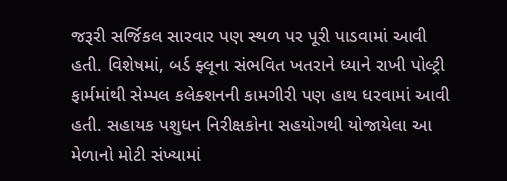જરૂરી સર્જિકલ સારવાર પણ સ્થળ પર પૂરી પાડવામાં આવી હતી. વિશેષમાં, બર્ડ ફ્લૂના સંભવિત ખતરાને ધ્યાને રાખી પોલ્ટ્રી ફાર્મમાંથી સેમ્પલ કલેક્શનની કામગીરી પણ હાથ ધરવામાં આવી હતી. સહાયક પશુધન નિરીક્ષકોના સહયોગથી યોજાયેલા આ મેળાનો મોટી સંખ્યામાં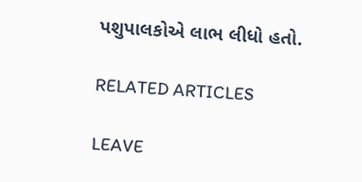પશુપાલકોએ લાભ લીધો હતો.

RELATED ARTICLES

LEAVE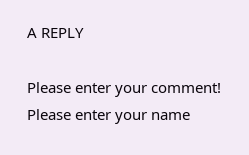A REPLY

Please enter your comment!
Please enter your name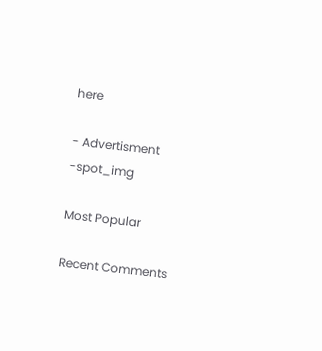here

- Advertisment -spot_img

Most Popular

Recent Comments